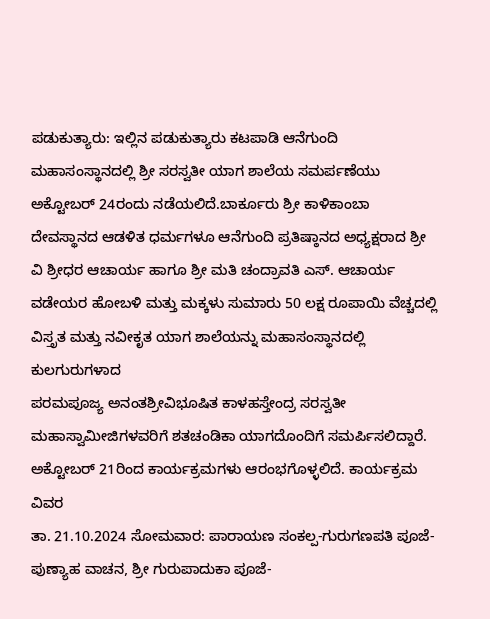ಪಡುಕುತ್ಯಾರು: ಇಲ್ಲಿನ ಪಡುಕುತ್ಯಾರು ಕಟಪಾಡಿ ಆನೆಗುಂದಿ ಮಹಾಸಂಸ್ಥಾನದಲ್ಲಿ ಶ್ರೀ ಸರಸ್ವತೀ ಯಾಗ ಶಾಲೆಯ ಸಮರ್ಪಣೆಯು ಅಕ್ಟೋಬರ್ 24ರಂದು ನಡೆಯಲಿದೆ.ಬಾರ್ಕೂರು ಶ್ರೀ ಕಾಳಿಕಾಂಬಾ ದೇವಸ್ಥಾನದ ಆಡಳಿತ ಧರ್ಮಗಳೂ ಆನೆಗುಂದಿ ಪ್ರತಿಷ್ಠಾನದ ಅಧ್ಯಕ್ಷರಾದ ಶ್ರೀ ವಿ ಶ್ರೀಧರ ಆಚಾರ್ಯ ಹಾಗೂ ಶ್ರೀ ಮತಿ ಚಂದ್ರಾವತಿ ಎಸ್. ಆಚಾರ್ಯ ವಡೇಯರ ಹೋಬಳಿ ಮತ್ತು ಮಕ್ಕಳು ಸುಮಾರು 50 ಲಕ್ಷ ರೂಪಾಯಿ ವೆಚ್ಚದಲ್ಲಿ ವಿಸ್ತೃತ ಮತ್ತು ನವೀಕೃತ ಯಾಗ ಶಾಲೆಯನ್ನು ಮಹಾಸಂಸ್ಥಾನದಲ್ಲಿ ಕುಲಗುರುಗಳಾದ
ಪರಮಪೂಜ್ಯ ಅನಂತಶ್ರೀವಿಭೂಷಿತ ಕಾಳಹಸ್ತೇಂದ್ರ ಸರಸ್ವತೀ ಮಹಾಸ್ವಾಮೀಜಿಗಳವರಿಗೆ ಶತಚಂಡಿಕಾ ಯಾಗದೊಂದಿಗೆ ಸಮರ್ಪಿಸಲಿದ್ದಾರೆ. ಅಕ್ಟೋಬರ್ 21ರಿಂದ ಕಾರ್ಯಕ್ರಮಗಳು ಆರಂಭಗೊಳ್ಳಲಿದೆ. ಕಾರ್ಯಕ್ರಮ ವಿವರ
ತಾ. 21.10.2024 ಸೋಮವಾರ: ಪಾರಾಯಣ ಸಂಕಲ್ಪ-ಗುರುಗಣಪತಿ ಪೂಜೆ-ಪುಣ್ಯಾಹ ವಾಚನ, ಶ್ರೀ ಗುರುಪಾದುಕಾ ಪೂಜೆ-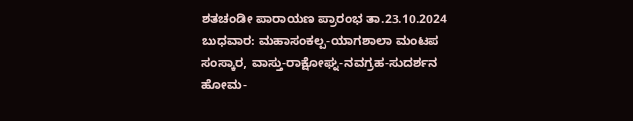ಶತಚಂಡೀ ಪಾರಾಯಣ ಪ್ರಾರಂಭ ತಾ.23.10.2024 ಬುಧವಾರ: ಮಹಾಸಂಕಲ್ಪ-ಯಾಗಶಾಲಾ ಮಂಟಪ ಸಂಸ್ಕಾರ, ವಾಸ್ತು-ರಾಕ್ಷೋಘ್ನ-ನವಗ್ರಹ-ಸುದರ್ಶನ ಹೋಮ-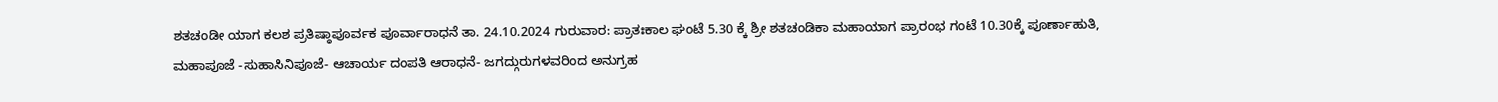ಶತಚಂಡೀ ಯಾಗ ಕಲಶ ಪ್ರತಿಷ್ಠಾಪೂರ್ವಕ ಪೂರ್ವಾರಾಧನೆ ತಾ. 24.10.2024 ಗುರುವಾರ: ಪ್ರಾತಃಕಾಲ ಘಂಟೆ 5.30 ಕ್ಕೆ ಶ್ರೀ ಶತಚಂಡಿಕಾ ಮಹಾಯಾಗ ಪ್ರಾರಂಭ ಗಂಟೆ 10.30ಕ್ಕೆ ಪೂರ್ಣಾಹುತಿ, ಮಹಾಪೂಜೆ -ಸುಹಾಸಿನಿಪೂಜೆ- ಆಚಾರ್ಯ ದಂಪತಿ ಆರಾಧನೆ- ಜಗದ್ಗುರುಗಳವರಿಂದ ಅನುಗ್ರಹ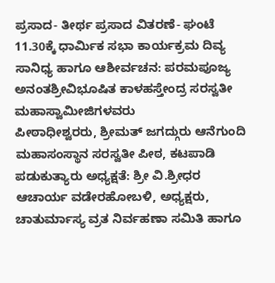ಪ್ರಸಾದ- ತೀರ್ಥ ಪ್ರಸಾದ ವಿತರಣೆ- ಘಂಟೆ 11.30ಕ್ಕೆ ಧಾರ್ಮಿಕ ಸಭಾ ಕಾರ್ಯಕ್ರಮ ದಿವ್ಯ ಸಾನಿಧ್ಯ ಹಾಗೂ ಆಶೀರ್ವಚನ: ಪರಮಪೂಜ್ಯ ಅನಂತಶ್ರೀವಿಭೂಷಿತ ಕಾಳಹಸ್ತೇಂದ್ರ ಸರಸ್ವತೀ ಮಹಾಸ್ವಾಮೀಜಿಗಳವರು
ಪೀಠಾಧೀಶ್ವರರು, ಶ್ರೀಮತ್ ಜಗದ್ಗುರು ಆನೆಗುಂದಿ ಮಹಾಸಂಸ್ಥಾನ ಸರಸ್ವತೀ ಪೀಠ, ಕಟಪಾಡಿ ಪಡುಕುತ್ಯಾರು ಅಧ್ಯಕ್ಷತೆ: ಶ್ರೀ ವಿ.ಶ್ರೀಧರ ಆಚಾರ್ಯ ವಡೇರಹೋಬಳಿ, ಅಧ್ಯಕ್ಷರು, ಚಾತುರ್ಮಾಸ್ಯ ವ್ರತ ನಿರ್ವಹಣಾ ಸಮಿತಿ ಹಾಗೂ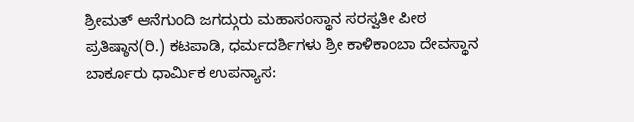ಶ್ರೀಮತ್ ಆನೆಗುಂದಿ ಜಗದ್ಗುರು ಮಹಾಸಂಸ್ಥಾನ ಸರಸ್ವತೀ ಪೀಠ ಪ್ರತಿಷ್ಠಾನ(ರಿ.) ಕಟಪಾಡಿ, ಧರ್ಮದರ್ಶಿಗಳು ಶ್ರೀ ಕಾಳಿಕಾಂಬಾ ದೇವಸ್ಥಾನ ಬಾರ್ಕೂರು ಧಾರ್ಮಿಕ ಉಪನ್ಯಾಸ: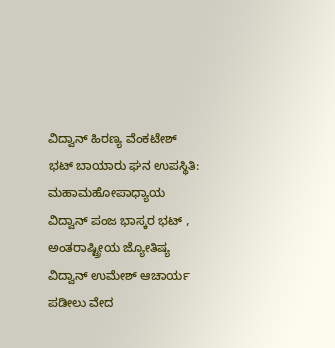ವಿದ್ವಾನ್ ಹಿರಣ್ಯ ವೆಂಕಟೇಶ್ ಭಟ್ ಬಾಯಾರು ಘನ ಉಪಸ್ಥಿತಿ: ಮಹಾಮಹೋಪಾಧ್ಯಾಯ ವಿದ್ವಾನ್ ಪಂಜ ಭಾಸ್ಕರ ಭಟ್ , ಅಂತರಾಷ್ಟ್ರೀಯ ಜ್ಯೋತಿಷ್ಯ ವಿದ್ವಾನ್ ಉಮೇಶ್ ಆಚಾರ್ಯ ಪಡೀಲು ವೇದ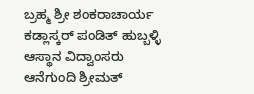ಬ್ರಹ್ಮ ಶ್ರೀ ಶಂಕರಾಚಾರ್ಯ ಕಡ್ಲಾಸ್ಕರ್ ಪಂಡಿತ್ ಹುಬ್ಬಳ್ಳಿ ಆಸ್ಥಾನ ವಿದ್ವಾಂಸರು ಆನೆಗುಂದಿ ಶ್ರೀಮತ್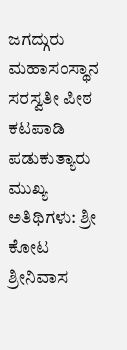ಜಗದ್ಗುರು ಮಹಾಸಂಸ್ಥಾನ ಸರಸ್ವತೀ ಪೀಠ ಕಟಪಾಡಿ ಪಡುಕುತ್ಯಾರು ಮುಖ್ಯ ಅತಿಥಿಗಳು: ಶ್ರೀ ಕೋಟ ಶ್ರೀನಿವಾಸ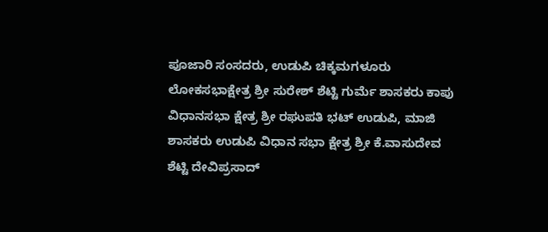ಪೂಜಾರಿ ಸಂಸದರು, ಉಡುಪಿ ಚಿಕ್ಕಮಗಳೂರು ಲೋಕಸಭಾಕ್ಷೇತ್ರ ಶ್ರೀ ಸುರೇಶ್ ಶೆಟ್ಟಿ ಗುರ್ಮೆ ಶಾಸಕರು ಕಾಪು ವಿಧಾನಸಭಾ ಕ್ಷೇತ್ರ ಶ್ರೀ ರಘುಪತಿ ಭಟ್ ಉಡುಪಿ, ಮಾಜಿ ಶಾಸಕರು ಉಡುಪಿ ವಿಧಾನ ಸಭಾ ಕ್ಷೇತ್ರ ಶ್ರೀ ಕೆ.ವಾಸುದೇವ ಶೆಟ್ಟಿ ದೇವಿಪ್ರಸಾದ್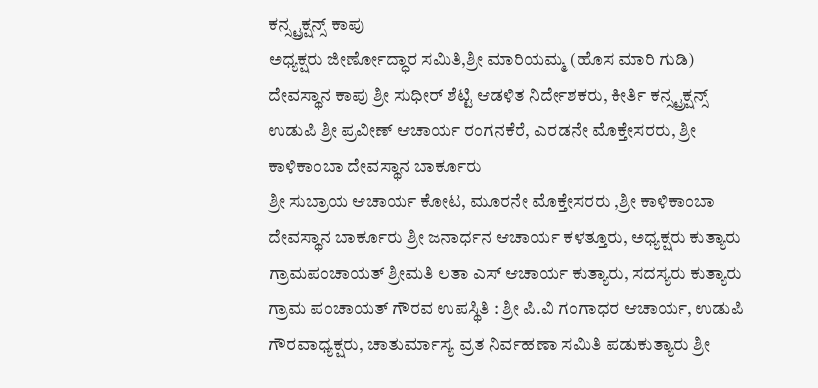ಕನ್ಸ್ಟ್ರಕ್ಷನ್ಸ್ ಕಾಪು
ಅಧ್ಯಕ್ಷರು ಜೀರ್ಣೋದ್ಧಾರ ಸಮಿತಿ,ಶ್ರೀ ಮಾರಿಯಮ್ಮ (ಹೊಸ ಮಾರಿ ಗುಡಿ) ದೇವಸ್ಥಾನ ಕಾಪು ಶ್ರೀ ಸುಧೀರ್ ಶೆಟ್ಟಿ ಆಡಳಿತ ನಿರ್ದೇಶಕರು, ಕೀರ್ತಿ ಕನ್ಸ್ಟ್ರಕ್ಷನ್ಸ್ ಉಡುಪಿ ಶ್ರೀ ಪ್ರವೀಣ್ ಆಚಾರ್ಯ ರಂಗನಕೆರೆ, ಎರಡನೇ ಮೊಕ್ತೇಸರರು, ಶ್ರೀ ಕಾಳಿಕಾಂಬಾ ದೇವಸ್ಥಾನ ಬಾರ್ಕೂರು
ಶ್ರೀ ಸುಬ್ರಾಯ ಆಚಾರ್ಯ ಕೋಟ, ಮೂರನೇ ಮೊಕ್ತೇಸರರು ,ಶ್ರೀ ಕಾಳಿಕಾಂಬಾ ದೇವಸ್ಥಾನ ಬಾರ್ಕೂರು ಶ್ರೀ ಜನಾರ್ಧನ ಆಚಾರ್ಯ ಕಳತ್ತೂರು, ಅಧ್ಯಕ್ಷರು ಕುತ್ಯಾರು ಗ್ರಾಮಪಂಚಾಯತ್ ಶ್ರೀಮತಿ ಲತಾ ಎಸ್ ಆಚಾರ್ಯ ಕುತ್ಯಾರು, ಸದಸ್ಯರು ಕುತ್ಯಾರು ಗ್ರಾಮ ಪಂಚಾಯತ್ ಗೌರವ ಉಪಸ್ಥಿತಿ : ಶ್ರೀ ಪಿ.ವಿ ಗಂಗಾಧರ ಆಚಾರ್ಯ, ಉಡುಪಿ ಗೌರವಾಧ್ಯಕ್ಷರು, ಚಾತುರ್ಮಾಸ್ಯ ವ್ರತ ನಿರ್ವಹಣಾ ಸಮಿತಿ ಪಡುಕುತ್ಯಾರು ಶ್ರೀ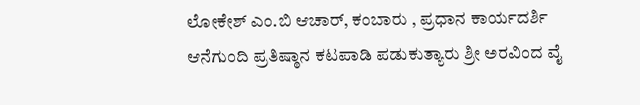ಲೋಕೇಶ್ ಎಂ.ಬಿ ಆಚಾರ್, ಕಂಬಾರು , ಪ್ರಧಾನ ಕಾರ್ಯದರ್ಶಿ ಆನೆಗುಂದಿ ಪ್ರತಿಷ್ಠಾನ ಕಟಪಾಡಿ ಪಡುಕುತ್ಯಾರು ಶ್ರೀ ಅರವಿಂದ ವೈ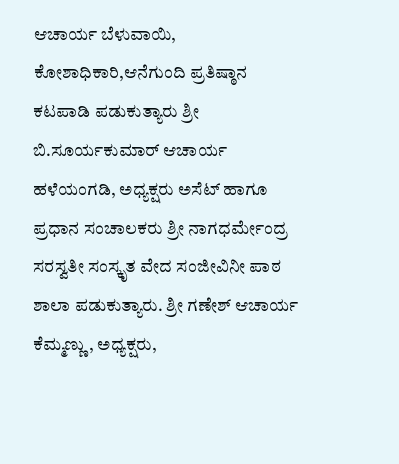ಆಚಾರ್ಯ ಬೆಳುವಾಯಿ, ಕೋಶಾಧಿಕಾರಿ,ಆನೆಗುಂದಿ ಪ್ರತಿಷ್ಠಾನ ಕಟಪಾಡಿ ಪಡುಕುತ್ಯಾರು ಶ್ರೀ ಬಿ.ಸೂರ್ಯಕುಮಾರ್ ಆಚಾರ್ಯ ಹಳೆಯಂಗಡಿ, ಅಧ್ಯಕ್ಷರು ಅಸೆಟ್ ಹಾಗೂ ಪ್ರಧಾನ ಸಂಚಾಲಕರು ಶ್ರೀ ನಾಗಧರ್ಮೇಂದ್ರ ಸರಸ್ವತೀ ಸಂಸ್ಕೃತ ವೇದ ಸಂಜೀವಿನೀ ಪಾಠ ಶಾಲಾ ಪಡುಕುತ್ಯಾರು. ಶ್ರೀ ಗಣೇಶ್ ಆಚಾರ್ಯ ಕೆಮ್ಮಣ್ಣು, ಅಧ್ಯಕ್ಷರು,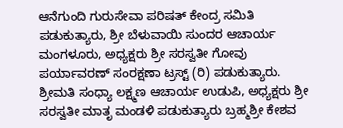ಆನೆಗುಂದಿ ಗುರುಸೇವಾ ಪರಿಷತ್ ಕೇಂದ್ರ ಸಮಿತಿ ಪಡುಕುತ್ಯಾರು, ಶ್ರೀ ಬೆಳುವಾಯಿ ಸುಂದರ ಆಚಾರ್ಯ ಮಂಗಳೂರು, ಅಧ್ಯಕ್ಷರು ಶ್ರೀ ಸರಸ್ವತೀ ಗೋವು ಪರ್ಯಾವರಣ್ ಸಂರಕ್ಷಣಾ ಟ್ರಸ್ಟ್ (ರಿ) ಪಡುಕುತ್ಯಾರು. ಶ್ರೀಮತಿ ಸಂಧ್ಯಾ ಲಕ್ಷ್ಮಣ ಆಚಾರ್ಯ ಉಡುಪಿ, ಅಧ್ಯಕ್ಷರು ಶ್ರೀ ಸರಸ್ವತೀ ಮಾತೃ ಮಂಡಳಿ ಪಡುಕುತ್ಯಾರು ಬ್ರಹ್ಮಶ್ರೀ ಕೇಶವ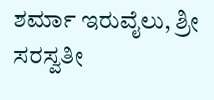ಶರ್ಮಾ ಇರುವೈಲು, ಶ್ರೀ ಸರಸ್ವತೀ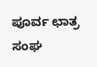ಪೂರ್ವ ಛಾತ್ರ ಸಂಘ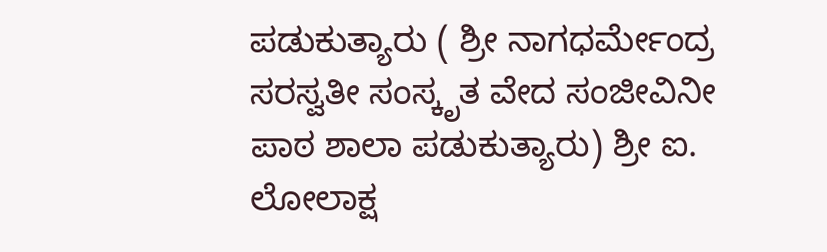ಪಡುಕುತ್ಯಾರು ( ಶ್ರೀ ನಾಗಧರ್ಮೇಂದ್ರ ಸರಸ್ವತೀ ಸಂಸ್ಕೃತ ವೇದ ಸಂಜೀವಿನೀ ಪಾಠ ಶಾಲಾ ಪಡುಕುತ್ಯಾರು) ಶ್ರೀ ಐ. ಲೋಲಾಕ್ಷ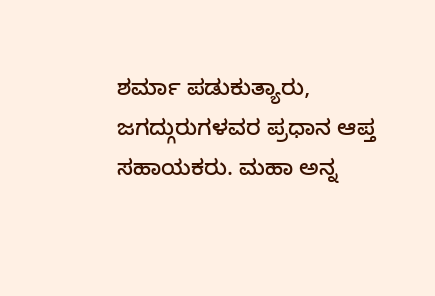ಶರ್ಮಾ ಪಡುಕುತ್ಯಾರು, ಜಗದ್ಗುರುಗಳವರ ಪ್ರಧಾನ ಆಪ್ತ ಸಹಾಯಕರು. ಮಹಾ ಅನ್ನ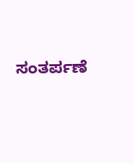ಸಂತರ್ಪಣೆ